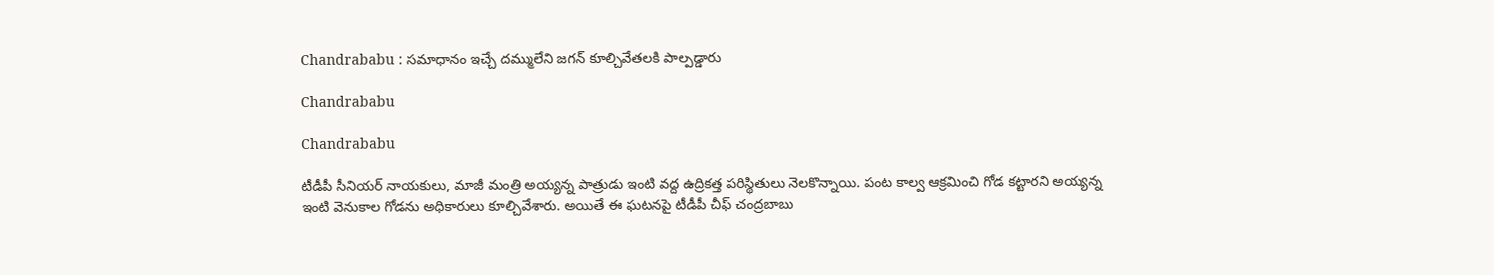Chandrababu : స‌మాధానం ఇచ్చే ద‌మ్ములేని జ‌గ‌న్‌ కూల్చివేతల‌కి పాల్ప‌డ్డారు

Chandrababu

Chandrababu

టీడీపీ సీనియర్‌ నాయకులు, మాజీ మంత్రి అయ్యన్న పాత్రుడు ఇంటి వద్ద ఉద్రికత్త పరిస్థితులు నెలకొన్నాయి. పంట కాల్వ ఆక్రమించి గోడ కట్టారని అయ్యన్న ఇంటి వెనుకాల గోడను అధికారులు కూల్చివేశారు. అయితే ఈ ఘటనపై టీడీపీ చీఫ్‌ చంద్రబాబు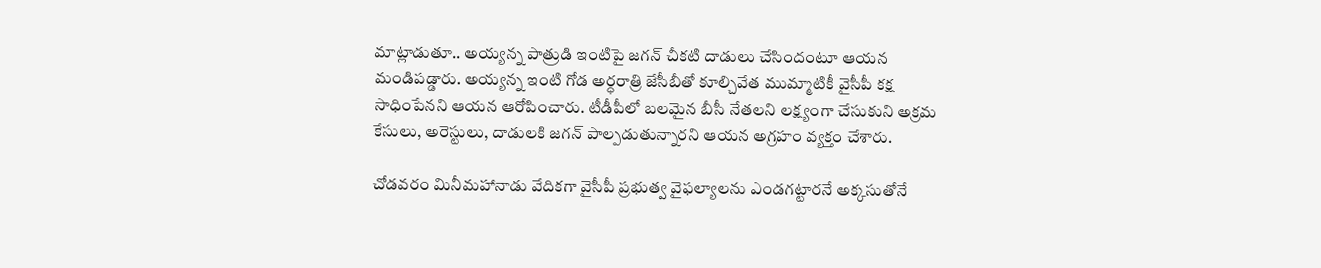మాట్లాడుతూ.. అయ్యన్న పాత్రుడి ఇంటిపై జగన్ చీకటి దాడులు చేసిందంటూ ఆయన మండిపడ్డారు. అయ్య‌న్న‌ ఇంటి గోడ అర్ధ‌రాత్రి జేసీబీతో కూల్చివేత‌ ముమ్మాటికీ వైసీపీ క‌క్ష సాధింపేనని ఆయన ఆరోపించారు. టీడీపీలో బ‌ల‌మైన బీసీ నేత‌ల‌ని ల‌క్ష్యంగా చేసుకుని అక్ర‌మ కేసులు, అరెస్టులు, దాడుల‌కి జ‌గ‌న్‌ పాల్ప‌డుతున్నారని ఆయన అగ్రహం వ్యక్తం చేశారు.

చోడ‌వ‌రం మినీమ‌హానాడు వేదిక‌గా వైసీపీ ప్ర‌భుత్వ వైఫ‌ల్యాల‌ను ఎండ‌గ‌ట్టారనే అక్క‌సుతోనే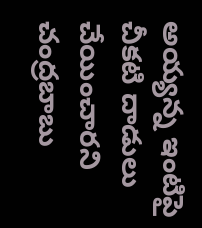అయ్య‌న్న‌ ఇంటిపై చీక‌టి దాడులు చేయించారని చంద్రబాబు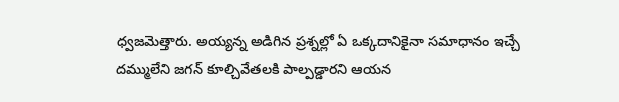ధ్వజమెత్తారు. అయ్య‌న్న‌ అడిగిన ప్ర‌శ్న‌ల్లో ఏ ఒక్క‌దానికైనా స‌మాధానం ఇచ్చే ద‌మ్ములేని జ‌గ‌న్‌ కూల్చివేతల‌కి పాల్ప‌డ్డారని ఆయన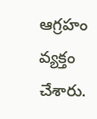ఆగ్రహం వ్యక్తం చేశారు.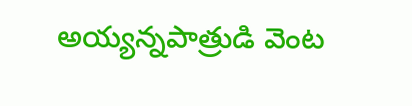అయ్య‌న్న‌పాత్రుడి వెంట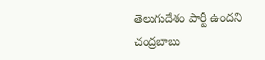తెలుగుదేశం పార్టీ ఉందని చంద్రబాబు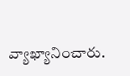వ్యాఖ్యానించారు.